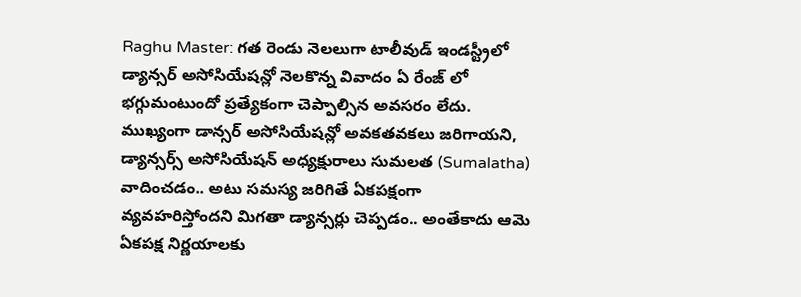Raghu Master: గత రెండు నెలలుగా టాలీవుడ్ ఇండస్ట్రీలో డ్యాన్సర్ అసోసియేషన్లో నెలకొన్న వివాదం ఏ రేంజ్ లో భగ్గుమంటుందో ప్రత్యేకంగా చెప్పాల్సిన అవసరం లేదు. ముఖ్యంగా డాన్సర్ అసోసియేషన్లో అవకతవకలు జరిగాయని, డ్యాన్సర్స్ అసోసియేషన్ అధ్యక్షురాలు సుమలత (Sumalatha) వాదించడం.. అటు సమస్య జరిగితే ఏకపక్షంగా వ్యవహరిస్తోందని మిగతా డ్యాన్సర్లు చెప్పడం.. అంతేకాదు ఆమె ఏకపక్ష నిర్ణయాలకు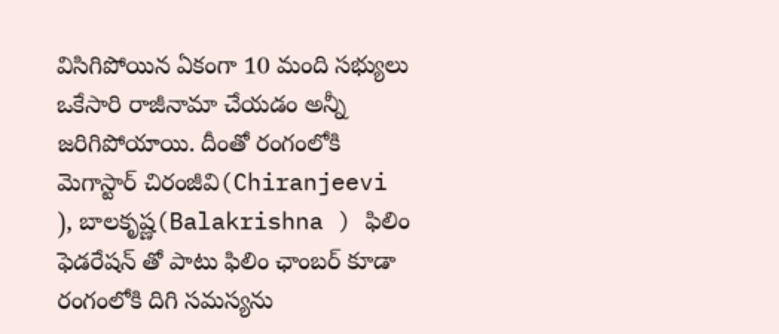విసిగిపోయిన ఏకంగా 10 మంది సభ్యులు ఒకేసారి రాజీనామా చేయడం అన్నీ జరిగిపోయాయి. దీంతో రంగంలోకి మెగాస్టార్ చిరంజీవి(Chiranjeevi ), బాలకృష్ణ(Balakrishna ) ఫిలిం ఫెడరేషన్ తో పాటు ఫిలిం ఛాంబర్ కూడా రంగంలోకి దిగి సమస్యను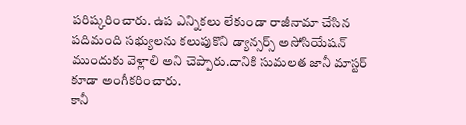పరిష్కరించారు. ఉప ఎన్నికలు లేకుండా రాజీనామా చేసిన పదిమంది సభ్యులను కలుపుకొని డ్యాన్సర్స్ అసోసియేషన్ ముందుకు వెళ్లాలి అని చెప్పారు.దానికి సుమలత జానీ మాస్టర్ కూడా అంగీకరించారు.
కానీ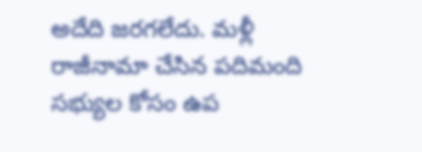అదేది జరగలేదు. మళ్లీ రాజీనామా చేసిన పదిమంది సభ్యుల కోసం ఉప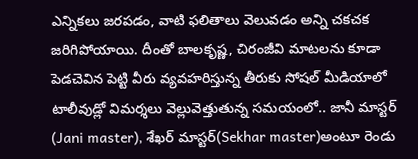ఎన్నికలు జరపడం, వాటి ఫలితాలు వెలువడం అన్ని చకచక జరిగిపోయాయి. దీంతో బాలకృష్ణ, చిరంజీవి మాటలను కూడా పెడచెవిన పెట్టి వీరు వ్యవహరిస్తున్న తీరుకు సోషల్ మీడియాలో టాలీవుడ్లో విమర్శలు వెల్లువెత్తుతున్న సమయంలో.. జానీ మాస్టర్ (Jani master), శేఖర్ మాస్టర్(Sekhar master)అంటూ రెండు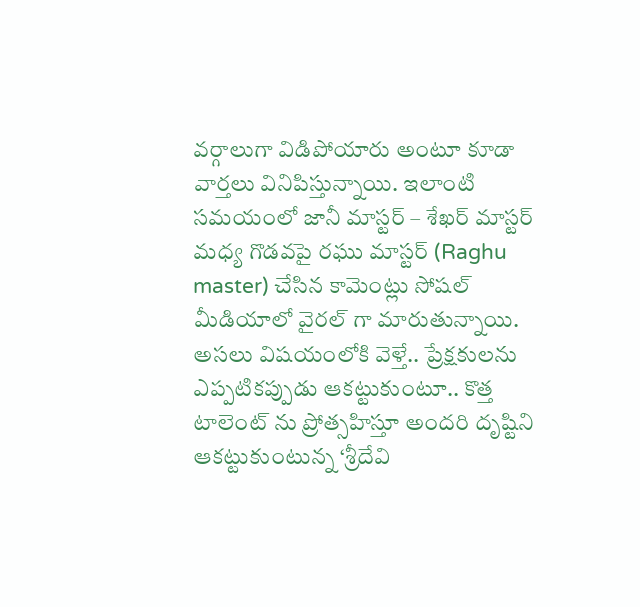వర్గాలుగా విడిపోయారు అంటూ కూడా వార్తలు వినిపిస్తున్నాయి. ఇలాంటి సమయంలో జానీ మాస్టర్ – శేఖర్ మాస్టర్ మధ్య గొడవపై రఘు మాస్టర్ (Raghu master) చేసిన కామెంట్లు సోషల్ మీడియాలో వైరల్ గా మారుతున్నాయి.
అసలు విషయంలోకి వెళ్తే.. ప్రేక్షకులను ఎప్పటికప్పుడు ఆకట్టుకుంటూ.. కొత్త టాలెంట్ ను ప్రోత్సహిస్తూ అందరి దృష్టిని ఆకట్టుకుంటున్న ‘శ్రీదేవి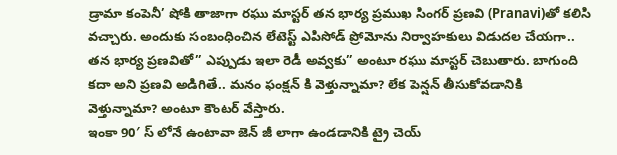డ్రామా కంపెనీ’ షోకి తాజాగా రఘు మాస్టర్ తన భార్య ప్రముఖ సింగర్ ప్రణవి (Pranavi)తో కలిసి వచ్చారు. అందుకు సంబంధించిన లేటెస్ట్ ఎపిసోడ్ ప్రోమోను నిర్వాహకులు విడుదల చేయగా.. తన భార్య ప్రణవితో” ఎప్పుడు ఇలా రెడీ అవ్వకు” అంటూ రఘు మాస్టర్ చెబుతారు. బాగుంది కదా అని ప్రణవి అడిగితే.. మనం ఫంక్షన్ కి వెళ్తున్నామా? లేక పెన్షన్ తీసుకోవడానికి వెళ్తున్నామా? అంటూ కౌంటర్ వేస్తారు.
ఇంకా 90′ స్ లోనే ఉంటావా జెన్ జీ లాగా ఉండడానికి ట్రై చెయ్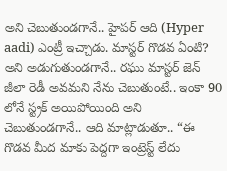అని చెబుతుండగానే.. హైపర్ ఆది (Hyper aadi) ఎంట్రీ ఇచ్చాడు. మాస్టర్ గొడవ ఏంటి? అని అడుగుతుండగానే.. రఘు మాస్టర్ జెన్ జీలా రెడీ అవమని నేను చెబుతుంటే.. ఇంకా 90 లోనే స్ట్రక్ అయిపోయింది అని చెబుతుండగానే.. ఆది మాట్లాడుతూ.. “ఈ గొడవ మీద మాకు పెద్దగా ఇంట్రెస్ట్ లేదు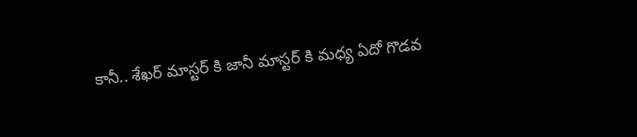కానీ.. శేఖర్ మాస్టర్ కి జానీ మాస్టర్ కి మధ్య ఏదో గొడవ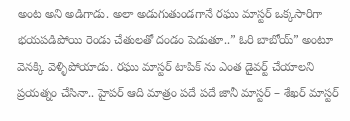అంట అని అడిగాడు. అలా అడుగుతుండగానే రఘు మాస్టర్ ఒక్కసారిగా భయపడిపోయి రెండు చేతులతో దండం పెడుతూ..” ఓరి బాబోయ్” అంటూ వెనక్కి వెళ్ళిపోయాడు. రఘు మాస్టర్ టాపిక్ ను ఎంత డైవర్ట్ చేయాలని ప్రయత్నం చేసినా.. హైపర్ ఆది మాత్రం పదే పదే జానీ మాస్టర్ – శేఖర్ మాస్టర్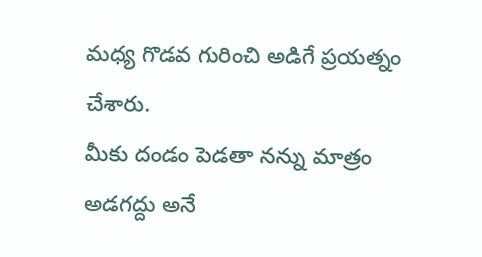మధ్య గొడవ గురించి అడిగే ప్రయత్నం చేశారు.
మీకు దండం పెడతా నన్ను మాత్రం అడగద్దు అనే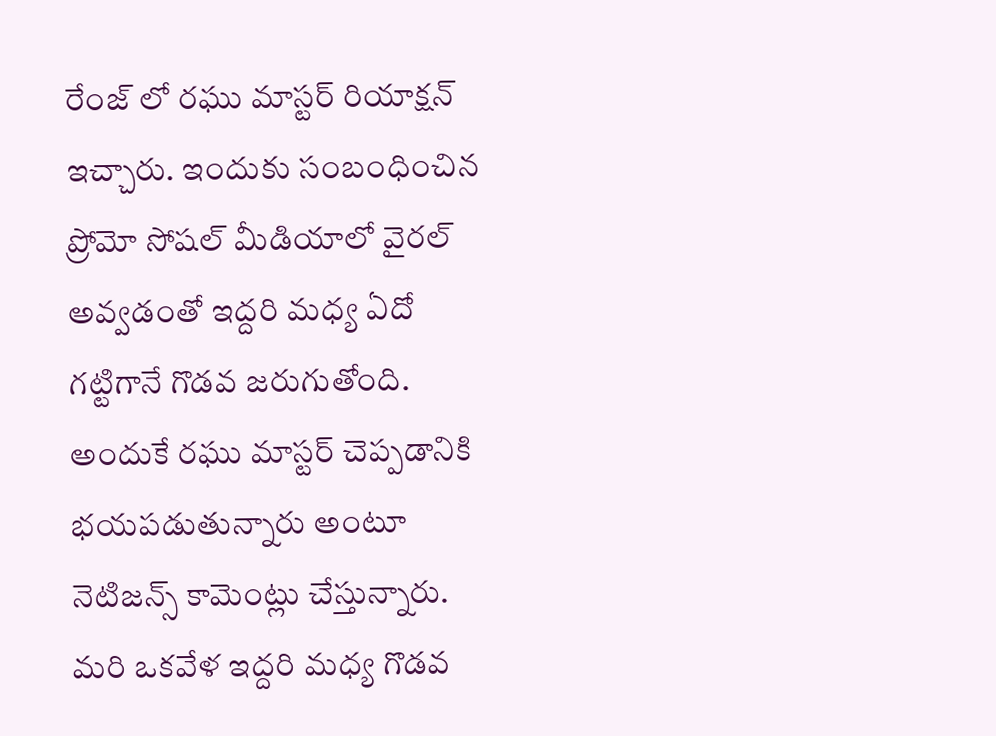రేంజ్ లో రఘు మాస్టర్ రియాక్షన్ ఇచ్చారు. ఇందుకు సంబంధించిన ప్రోమో సోషల్ మీడియాలో వైరల్ అవ్వడంతో ఇద్దరి మధ్య ఏదో గట్టిగానే గొడవ జరుగుతోంది. అందుకే రఘు మాస్టర్ చెప్పడానికి భయపడుతున్నారు అంటూ నెటిజన్స్ కామెంట్లు చేస్తున్నారు. మరి ఒకవేళ ఇద్దరి మధ్య గొడవ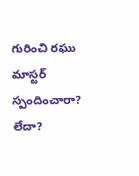గురించి రఘు మాస్టర్ స్పందించారా? లేదా?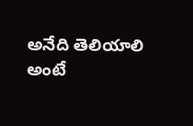అనేది తెలియాలి అంటే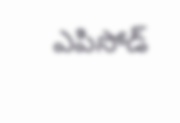ఎపిసోడ్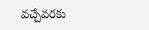వచ్చేవరకు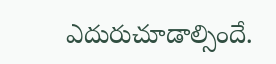ఎదురుచూడాల్సిందే.